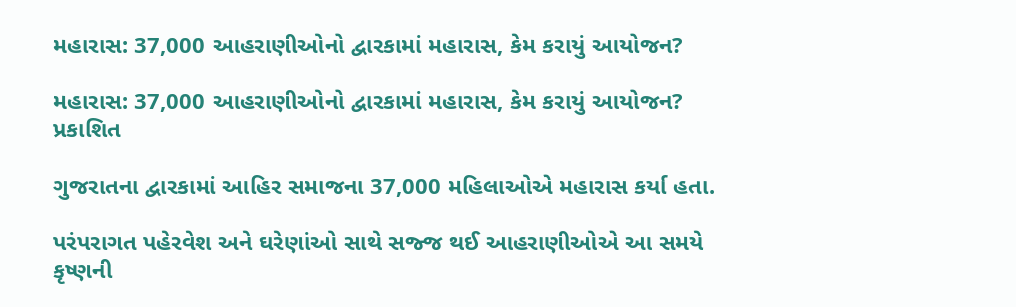મહારાસ: 37,000 આહરાણીઓનો દ્વારકામાં મહારાસ, કેમ કરાયું આયોજન?

મહારાસ: 37,000 આહરાણીઓનો દ્વારકામાં મહારાસ, કેમ કરાયું આયોજન?
પ્રકાશિત

ગુજરાતના દ્વારકામાં આહિર સમાજના 37,000 મહિલાઓએ મહારાસ કર્યા હતા.

પરંપરાગત પહેરવેશ અને ઘરેણાંઓ સાથે સજ્જ થઈ આહરાણીઓએ આ સમયે કૃષ્ણની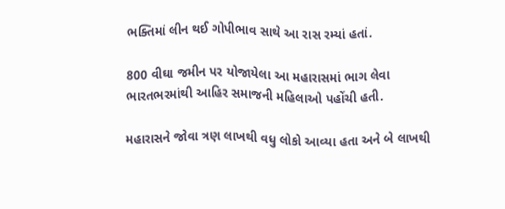ભક્તિમાં લીન થઈ ગોપીભાવ સાથે આ રાસ રમ્યાં હતાં.

800 વીઘા જમીન પર યોજાયેલા આ મહારાસમાં ભાગ લેવા ભારતભરમાંથી આહિર સમાજની મહિલાઓ પહોંચી હતી.

મહારાસને જોવા ત્રણ લાખથી વધુ લોકો આવ્યા હતા અને બે લાખથી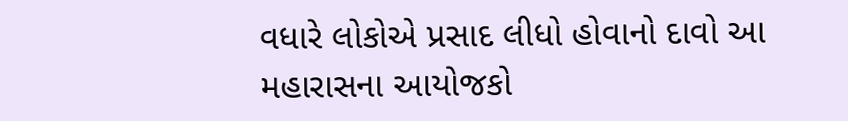વધારે લોકોએ પ્રસાદ લીધો હોવાનો દાવો આ મહારાસના આયોજકો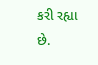કરી રહ્યા છે.